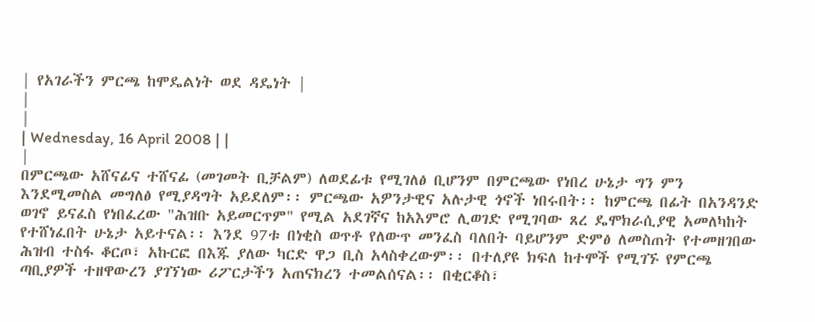| የአገራችን ምርጫ ከሞዴልነት ወደ ዳዴነት |
|
|
| Wednesday, 16 April 2008 | |
|
በምርጫው አሸናፊና ተሸናፊ (መገመት ቢቻልም) ለወደፊቱ የሚገለፅ ቢሆንም በምርጫው የነበረ ሁኔታ ግን ምን እንደሚመስል መግለፅ የሚያዳግት አይደለም፡፡ ምርጫው አዎንታዊና አሉታዊ ጎኖች ነበሩበት፡፡ ከምርጫ በፊት በአንዳንድ ወገኖ ይናፈስ የነበፈረው "ሕዝቡ አይመርጥም" የሚል አደገኛና ከአእምሮ ሊወገድ የሚገባው ጸረ ዴሞክራሲያዊ አመለካከት የተሸነፈበት ሁኔታ አይተናል፡፡ እንደ 97ቱ በነቂስ ወጥቶ የለውጥ መንፈስ ባለበት ባይሆንም ድምፅ ለመስጠት የተመዘገበው ሕዝብ ተስፋ ቆርጦ፣ አኩርፎ በእጁ ያለው ካርድ ዋጋ ቢስ አላስቀረውም፡፡ በተለያዩ ክፍለ ከተሞች የሚገኙ የምርጫ ጣቢያዎች ተዘዋውረን ያገኘነው ሪፖርታችን አጠናክረን ተመልሰናል፡፡ በቂርቆስ፣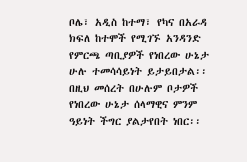ቦሌ፣ አዲስ ከተማ፣ የካና በአራዳ ክፍለ ከተሞች የሚገኙ አንዳንድ የምርጫ ጣቢያዎች የነበረው ሁኔታ ሁሉ ተመሳሳይነት ይታይበታል፡፡ በዚህ መሰረት በሁሉም ቦታዎች የነበረው ሁኔታ ሰላማዊና ምንም ዓይነት ችግር ያልታየበት ነበር፡፡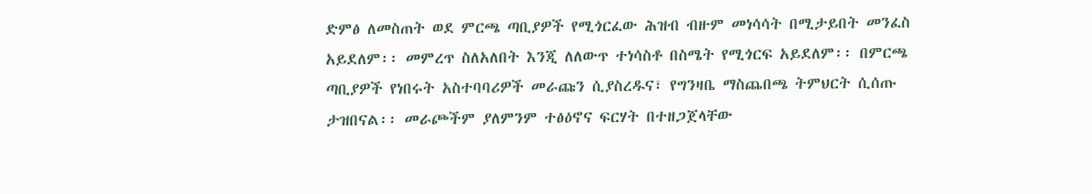ድምፅ ለመስጠት ወደ ምርጫ ጣቢያዎች የሚጎርፈው ሕዝብ ብዙም መነሳሳት በሚታይበት መንፈስ አይደለም፡፡ መምረጥ ስለአለበት እንጂ ለለውጥ ተነሳስቶ በስሜት የሚጎርፍ አይደለም፡፡ በምርጫ ጣቢያዎች የነበሩት አስተባባሪዎች መራጩን ሲያስረዱና፣ የግንዛቤ ማስጨበጫ ትምህርት ሲሰጡ ታዝበናል፡፡ መራጮችም ያለምንም ተፅዕኖና ፍርሃት በተዘጋጀላቸው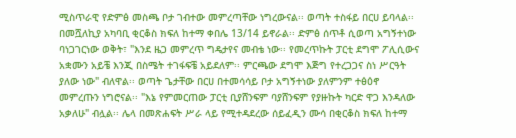ሚስጥራዊ የድምፅ መስጫ ቦታ ገብተው መምረጣቸው ነግረውናል፡፡ ወጣት ተስፋይ በርሀ ይባላል፡፡ በመሿለኪያ አካባቢ ቂርቆስ ክፍለ ከተማ ቀበሌ 13/14 ይኖራል፡፡ ድምፅ ሰጥቶ ሲወጣ አግኝተነው ባነጋገርነው ወቅት፣ "እንደ ዜጋ መምረጥ ግዴታየና መብቴ ነው፡፡ የመረጥኩት ፓርቲ ደግሞ ፖሊሲውና አቋሙን አይቼ እንጂ በስሜት ተገፋፍቼ አይደለም፡፡ ምርጫው ደግሞ እጅግ የተረጋጋና ስነ ሥርዓት ያለው ነው" ብለዋል፡፡ ወጣት ጌታቸው በርሀ በተመሳሳይ ቦታ አግኝተነው ያለምንም ተፅዕኖ መምረጡን ነግሮናል፡፡ "እኔ የምመርጠው ፓርቲ ቢያሸንፍም ባያሸንፍም የያዙኩት ካርድ ዋጋ እንዳለው አቃለሁ" ብሏል፡፡ ሌላ በመጽሐፍት ሥራ ላይ የሚተዳደረው ሰይፈዲን ሙሳ በቂርቆስ ክፍለ ከተማ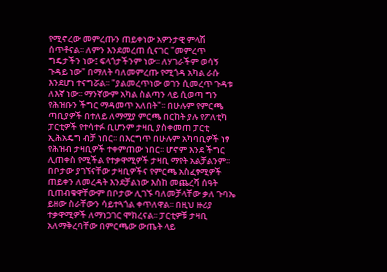የሚኖረው መምረጡን ጠይቀነው አዎንታዊ ምላሽ ሰጥቶናል፡፡ ለምን እንደመረጠ ሲናገር "መምረጥ ግዴታችን ነው፤ ፍላጎታችንም ነው፡፡ ለሃገራችም ወሳኝ ጉዳይ ነው" በማለት ባለመምረጡ የሚጎዳ አካል ራሱ እንደሆነ ተናግሯል፡፡ "ያልመረጥነው ወገን ሲመረጥ ጉዳቱ ለእኛ ነው፡፡ ማንኛውም አካል ስልጣን ላይ ሲወጣ ግን የሕዝቡን ችግር ማዳመጥ አለበት"፡፡ በሁሉም የምርጫ ጣቢያዎች በተለይ ለማሟያ ምርጫ በርከት ያሉ የፖለቲካ ፓርቲዎች የተሳተፉ ቢሆንም ታዛቢ ያስቀመጠ ፓርቲ ኢሕአዴግ ብቻ ነበር፡፡ በእርግጥ በሁሉም አካባቢዎች ነፃ የሕዝብ ታዛቢዎች ተቀምጠው ነበር፡፡ ሆኖም እንደ ችግር ሊጠቀስ የሚችል የተቃዋሚዎች ታዛቢ ማየት አልቻልንም፡፡ በቦታው ያገኘናቸው ታዛቢዎችና የምርጫ አስፈፃሚዎች ጠይቀን ለመረዳት እንደቻልነው እስከ መጨረሻ ሰዓት ቢጠብቁዋቸውም በቦታው ሊገኙ ባለመቻላቸው ቃለ ጉባኤ ይዘው ስራቸውን ሳይተጓጎል ቀጥለዋል፡፡ በዚህ ዙሪያ ተቃዋሚዎች ለማነጋገር ሞክረናል፡፡ ፓርቲዎቹ ታዛቢ አለማቅረባቸው በምርጫው ውጤት ላይ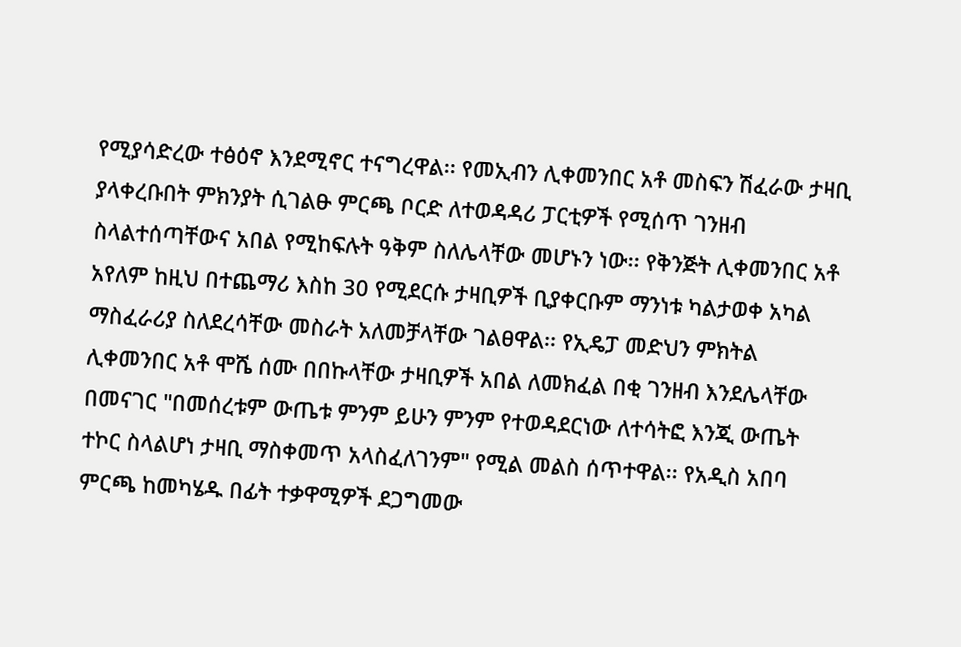የሚያሳድረው ተፅዕኖ እንደሚኖር ተናግረዋል፡፡ የመኢብን ሊቀመንበር አቶ መስፍን ሽፈራው ታዛቢ ያላቀረቡበት ምክንያት ሲገልፁ ምርጫ ቦርድ ለተወዳዳሪ ፓርቲዎች የሚሰጥ ገንዘብ ስላልተሰጣቸውና አበል የሚከፍሉት ዓቅም ስለሌላቸው መሆኑን ነው፡፡ የቅንጅት ሊቀመንበር አቶ አየለም ከዚህ በተጨማሪ እስከ 30 የሚደርሱ ታዛቢዎች ቢያቀርቡም ማንነቱ ካልታወቀ አካል ማስፈራሪያ ስለደረሳቸው መስራት አለመቻላቸው ገልፀዋል፡፡ የኢዴፓ መድህን ምክትል ሊቀመንበር አቶ ሞሼ ሰሙ በበኩላቸው ታዛቢዎች አበል ለመክፈል በቂ ገንዘብ እንደሌላቸው በመናገር "በመሰረቱም ውጤቱ ምንም ይሁን ምንም የተወዳደርነው ለተሳትፎ እንጂ ውጤት ተኮር ስላልሆነ ታዛቢ ማስቀመጥ አላስፈለገንም" የሚል መልስ ሰጥተዋል፡፡ የአዲስ አበባ ምርጫ ከመካሄዱ በፊት ተቃዋሚዎች ደጋግመው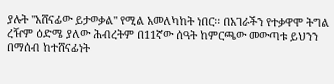ያሉት "አሸናፊው ይታወቃል" የሚል አመለካከት ነበር፡፡ በአገራችን የተቃዋሞ ትግል ረዥም ዕድሜ ያለው ሕብረትም በ11ኛው ሰዓት ከምርጫው መውጣቱ ይህንን በማሰብ ከተሸናፊነት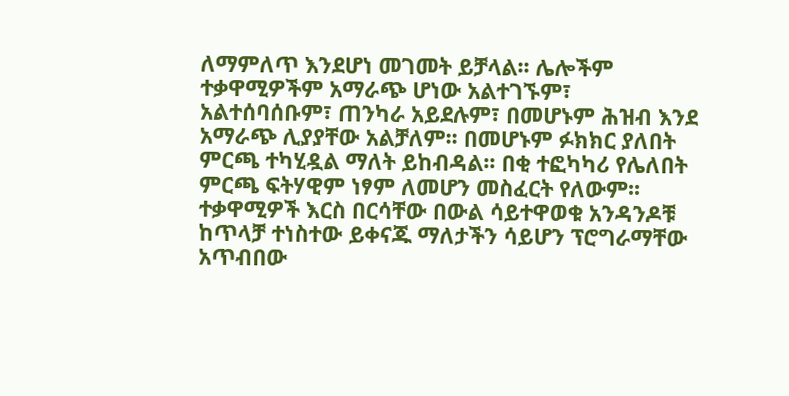ለማምለጥ እንደሆነ መገመት ይቻላል፡፡ ሌሎችም ተቃዋሚዎችም አማራጭ ሆነው አልተገኙም፣ አልተሰባሰቡም፣ ጠንካራ አይደሉም፣ በመሆኑም ሕዝብ እንደ አማራጭ ሊያያቸው አልቻለም፡፡ በመሆኑም ፉክክር ያለበት ምርጫ ተካሂዷል ማለት ይከብዳል፡፡ በቂ ተፎካካሪ የሌለበት ምርጫ ፍትሃዊም ነፃም ለመሆን መስፈርት የለውም፡፡ ተቃዋሚዎች እርስ በርሳቸው በውል ሳይተዋወቁ አንዳንዶቹ ከጥላቻ ተነስተው ይቀናጁ ማለታችን ሳይሆን ፕሮግራማቸው አጥብበው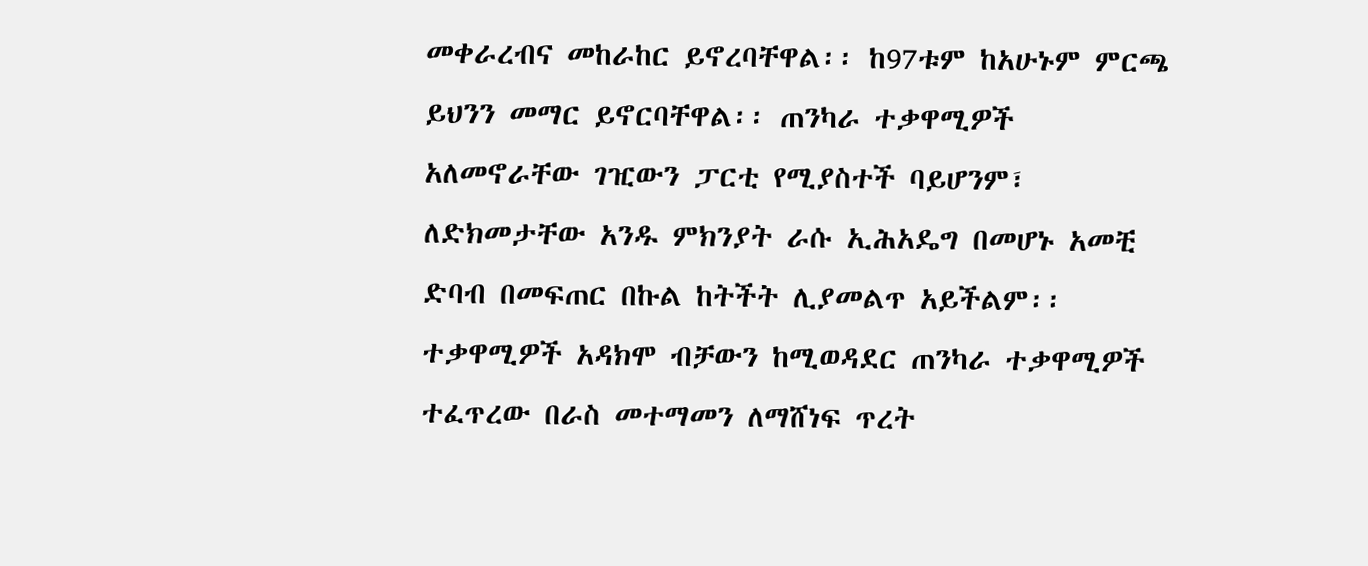መቀራረብና መከራከር ይኖረባቸዋል፡፡ ከ97ቱም ከአሁኑም ምርጫ ይህንን መማር ይኖርባቸዋል፡፡ ጠንካራ ተቃዋሚዎች አለመኖራቸው ገዢውን ፓርቲ የሚያስተች ባይሆንም፣ ለድክመታቸው አንዱ ምክንያት ራሱ ኢሕአዴግ በመሆኑ አመቺ ድባብ በመፍጠር በኩል ከትችት ሊያመልጥ አይችልም፡፡ ተቃዋሚዎች አዳክሞ ብቻውን ከሚወዳደር ጠንካራ ተቃዋሚዎች ተፈጥረው በራስ መተማመን ለማሸነፍ ጥረት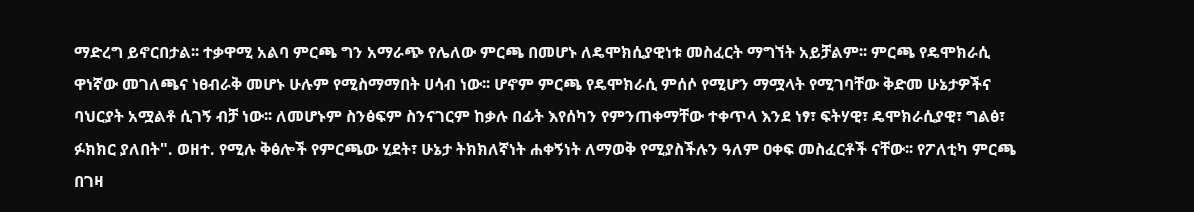ማድረግ ይኖርበታል፡፡ ተቃዋሚ አልባ ምርጫ ግን አማራጭ የሌለው ምርጫ በመሆኑ ለዴሞክሲያዊነቱ መስፈርት ማግኘት አይቻልም፡፡ ምርጫ የዴሞክራሲ ዋነኛው መገለጫና ነፀብራቅ መሆኑ ሁሉም የሚስማማበት ሀሳብ ነው፡፡ ሆኖም ምርጫ የዴሞክራሲ ምሰሶ የሚሆን ማሟላት የሚገባቸው ቅድመ ሁኔታዎችና ባህርያት አሟልቶ ሲገኝ ብቻ ነው፡፡ ለመሆኑም ስንፅፍም ስንናገርም ከቃሉ በፊት እየሰካን የምንጠቀማቸው ተቀጥላ እንደ ነፃ፣ ፍትሃዊ፣ ዴሞክራሲያዊ፣ ግልፅ፣ ፉክክር ያለበት". ወዘተ. የሚሉ ቅፅሎች የምርጫው ሂደት፣ ሁኔታ ትክክለኛነት ሐቀኝነት ለማወቅ የሚያስችሉን ዓለም ዐቀፍ መስፈርቶች ናቸው፡፡ የፖለቲካ ምርጫ በገዛ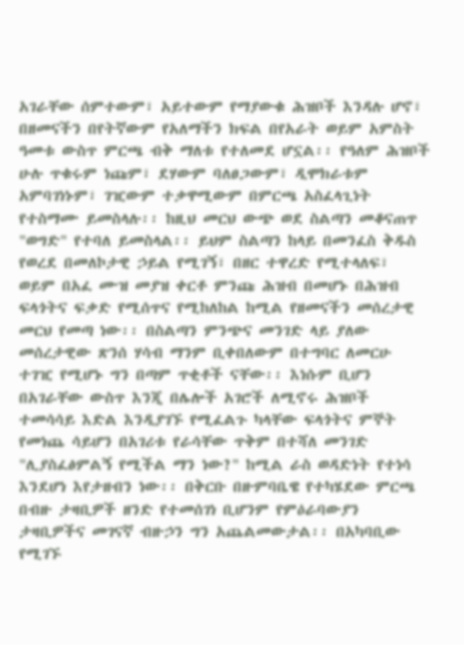አገራቸው ሰምተውም፣ አይተውም የማያውቁ ሕዝቦች እንዳሉ ሆኖ፣ በዘመናችን በየትኛውም የአለማችን ክፍል በየአራት ወይም አምስት ዓመቱ ውስጥ ምርጫ ብቅ ማለቱ የተለመደ ሆኗል፡፡ የዓለም ሕዝቦች ሁሉ ጥቁሩም ነጩም፣ ደሃውም ባለፀጋውም፣ ዲሞክራቱም አምባገነኑም፣ ገዢውም ተቃዋሚውም በምርጫ አስፈላጊነት የተስማሙ ይመስላሉ፡፡ ከዚህ መርህ ውጭ ወደ ስልጣን መቆናጠጥ "ወግድ" የተባለ ይመስላል፡፡ ይህም ስልጣን ከላይ በመንፈስ ቅዱስ የወረደ በመለኮታዊ ኃይል የሚገኝ፣ በዘር ተዋረድ የሚተላለፍ፣ ወይም በአፈ ሙዝ መያዝ ቀርቶ ምንጩ ሕዝብ በመሆኑ በሕዝብ ፍላጎትና ፍቃድ የሚሰጥና የሚከለከል ከሚል የዘመናችን መሰረታዊ መርህ የመጣ ነው፡፡ በስልጣን ምንጭና መንገድ ላይ ያለው መሰረታዊው ጽንሰ ሃሳብ ማንም ቢቀበለውም በተግባር ለመርሁ ተገዢ የሚሆኑ ግን በጣም ጥቂቶች ናቸው፡፡ እነሱም ቢሆን በአገራቸው ውስጥ እንጂ በሌሎች አገሮች ለሚኖሩ ሕዝቦች ተመሳሳይ እድል እንዲያገኙ የሚፈልጉ ካላቸው ፍላጎትና ምኞት የመነጨ ሳይሆን በአገሪቱ የራሳቸው ጥቅም በተሻለ መንገድ "ሊያስፈፅምልኝ የሚችል ማን ነው?" ከሚል ራስ ወዳድነት የተነሳ እንደሆነ እየታዘብን ነው፡፡ በቅርቡ በዙምባቤዌ የተካሄደው ምርጫ በብዙ ታዛቢዎች ዘንድ የተመሰገነ ቢሆንም የምዕራባውያን ታዛቢዎችና መገናኛ ብዙኃን ግን አጨልመውታል፡፡ በአካባቢው የሚገኙ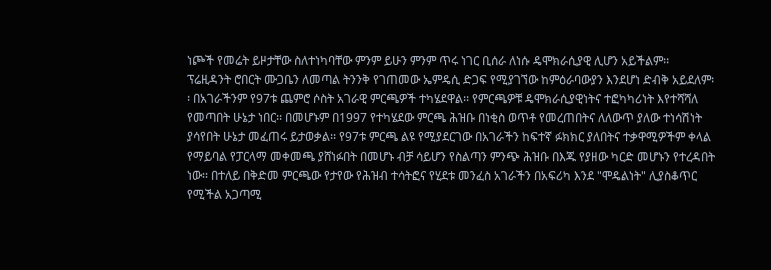ነጮች የመሬት ይዞታቸው ስለተነካባቸው ምንም ይሁን ምንም ጥሩ ነገር ቢሰራ ለነሱ ዴሞክራሲያዊ ሊሆን አይችልም፡፡ ፕሬዚዳንት ሮበርት ሙጋቤን ለመጣል ትንንቅ የገጠመው ኤምዴሲ ድጋፍ የሚያገኘው ከምዕራባውያን እንደሆነ ድብቅ አይደለም፡፡ በአገራችንም የ97ቱ ጨምሮ ሶስት አገራዊ ምርጫዎች ተካሄደዋል፡፡ የምርጫዎቹ ዴሞክራሲያዊነትና ተፎካካሪነት እየተሻሻለ የመጣበት ሁኔታ ነበር፡፡ በመሆኑም በ1997 የተካሄደው ምርጫ ሕዝቡ በነቂስ ወጥቶ የመረጠበትና ለለውጥ ያለው ተነሳሽነት ያሳየበት ሁኔታ መፈጠሩ ይታወቃል፡፡ የ97ቱ ምርጫ ልዩ የሚያደርገው በአገራችን ከፍተኛ ፉክክር ያለበትና ተቃዋሚዎችም ቀላል የማይባል የፓርላማ መቀመጫ ያሸነፉበት በመሆኑ ብቻ ሳይሆን የስልጣን ምንጭ ሕዝቡ በእጁ የያዘው ካርድ መሆኑን የተረዳበት ነው፡፡ በተለይ በቅድመ ምርጫው የታየው የሕዝብ ተሳትፎና የሂደቱ መንፈስ አገራችን በአፍሪካ እንደ "ሞዴልነት" ሊያስቆጥር የሚችል አጋጣሚ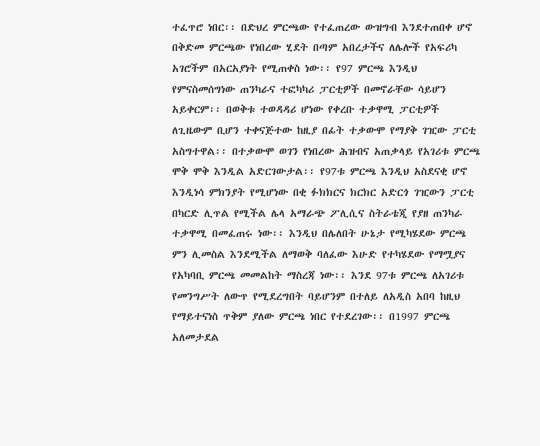ተፈጥሮ ነበር፡፡ በድህረ ምርጫው የተፈጠረው ውዝግብ እንደተጠበቀ ሆኖ በቅድመ ምርጫው የነበረው ሂደት በጣም አበረታችና ለሌሎች የአፍሪካ አገሮችም በአርአያነት የሚጠቀስ ነው፡፡ የ97 ምርጫ እንዲህ የምናስመሰግነው ጠንካራና ተፎካካሪ ፓርቲዎች በመኖራቸው ሳይሆን አይቀርም፡፡ በወቅቱ ተወዳዳሪ ሆነው የቀረቡ ተቃዋሚ ፓርቲዎች ለጊዜውም ቢሆን ተቀናጅተው ከዚያ በፊት ተቃውሞ የማያቅ ገዢው ፓርቲ አስግተዋል፡፡ በተቃውሞ ወገን የነበረው ሕዝብና አጠቃላይ የአገሪቱ ምርጫ ሞቅ ሞቅ እንዲል አድርገውታል፡፡ የ97ቱ ምርጫ እንዲህ አስደናቂ ሆኖ እንዲነሳ ምክንያት የሚሆነው በቂ ፉክክርና ክርክር አድርጎ ገዢውን ፓርቲ በካርድ ሊጥል የሚችል ሌላ አማራጭ ፖሊሲና ስትራቴጂ የያዘ ጠንካራ ተቃዋሚ በመፈጠሩ ነው፡፡ እንዲህ በሌለበት ሁኔታ የሚካሄደው ምርጫ ምን ሊመስል እንደሚችል ለማወቅ ባለፈው እሁድ የተካሄደው የማሟያና የአካባቢ ምርጫ መመልከት ማስረጃ ነው፡፡ እንደ 97ቱ ምርጫ ለአገሪቱ የመንግሥት ለውጥ የሚደረግበት ባይሆንም በተለይ ለአዲስ አበባ ከዚህ የማይተናነስ ጥቅም ያለው ምርጫ ነበር የተደረገው፡፡ በ1997 ምርጫ አለመታደል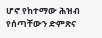ሆኖ የከተማው ሕዝብ የሰጣቸውን ድምጽና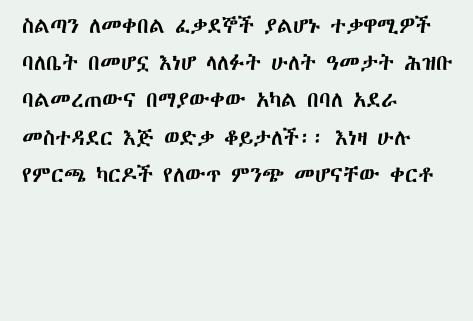ስልጣን ለመቀበል ፈቃደኞች ያልሆኑ ተቃዋሚዎች ባለቤት በመሆኗ እነሆ ላለፉት ሁለት ዓመታት ሕዝቡ ባልመረጠውና በማያውቀው አካል በባለ አደራ መስተዳደር እጅ ወድቃ ቆይታለች፡፡ እነዛ ሁሉ የምርጫ ካርዶች የለውጥ ምንጭ መሆናቸው ቀርቶ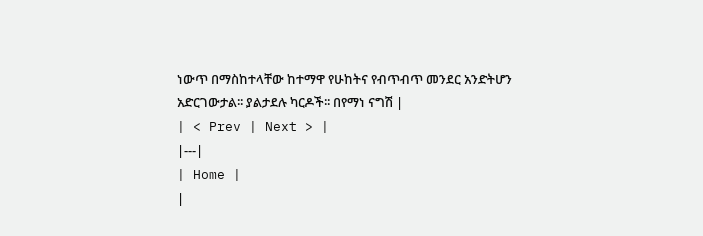ነውጥ በማስከተላቸው ከተማዋ የሁከትና የብጥብጥ መንደር አንድትሆን አድርገውታል፡፡ ያልታደሉ ካርዶች፡፡ በየማነ ናግሽ |
| < Prev | Next > |
|---|
| Home |
|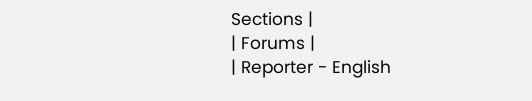Sections |
| Forums |
| Reporter - English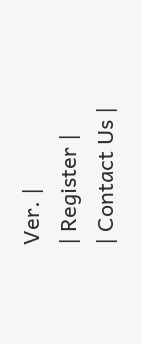Ver. |
| Register |
| Contact Us |